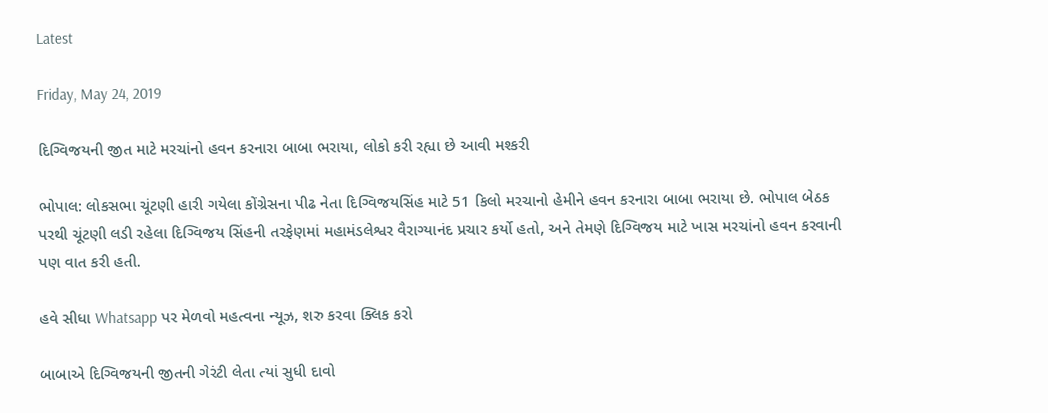Latest

Friday, May 24, 2019

દિગ્વિજયની જીત માટે મરચાંનો હવન કરનારા બાબા ભરાયા, લોકો કરી રહ્યા છે આવી મશ્કરી

ભોપાલ: લોકસભા ચૂંટણી હારી ગયેલા કોંગ્રેસના પીઢ નેતા દિગ્વિજયસિંહ માટે 51 કિલો મરચાનો હેમીને હવન કરનારા બાબા ભરાયા છે. ભોપાલ બેઠક પરથી ચૂંટણી લડી રહેલા દિગ્વિજય સિંહની તરફેણમાં મહામંડલેશ્વર વૈરાગ્યાનંદ પ્રચાર કર્યો હતો, અને તેમણે દિગ્વિજય માટે ખાસ મરચાંનો હવન કરવાની પણ વાત કરી હતી.

હવે સીધા Whatsapp પર મેળવો મહત્વના ન્યૂઝ, શરુ કરવા ક્લિક કરો

બાબાએ દિગ્વિજયની જીતની ગેરંટી લેતા ત્યાં સુધી દાવો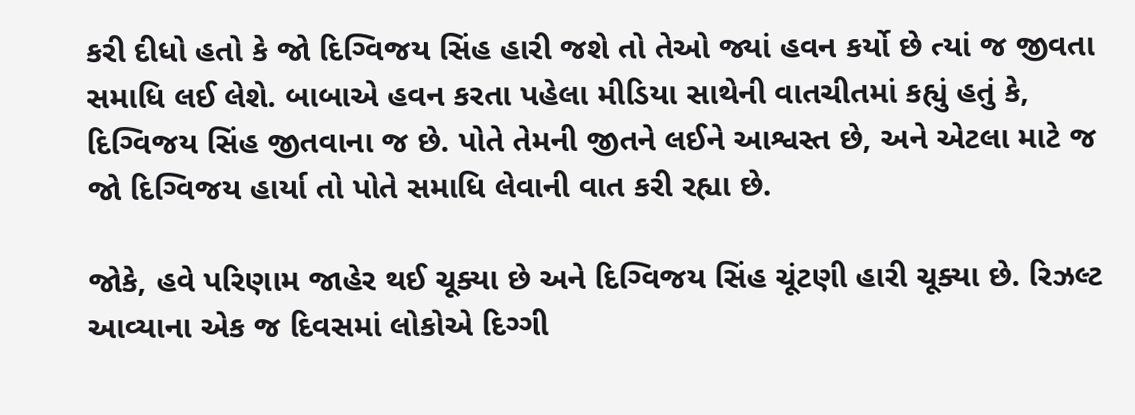કરી દીધો હતો કે જો દિગ્વિજય સિંહ હારી જશે તો તેઓ જ્યાં હવન કર્યો છે ત્યાં જ જીવતા સમાધિ લઈ લેશે. બાબાએ હવન કરતા પહેલા મીડિયા સાથેની વાતચીતમાં કહ્યું હતું કે, દિગ્વિજય સિંહ જીતવાના જ છે. પોતે તેમની જીતને લઈને આશ્વસ્ત છે, અને એટલા માટે જ જો દિગ્વિજય હાર્યા તો પોતે સમાધિ લેવાની વાત કરી રહ્યા છે.

જોકે, હવે પરિણામ જાહેર થઈ ચૂક્યા છે અને દિગ્વિજય સિંહ ચૂંટણી હારી ચૂક્યા છે. રિઝલ્ટ આવ્યાના એક જ દિવસમાં લોકોએ દિગ્ગી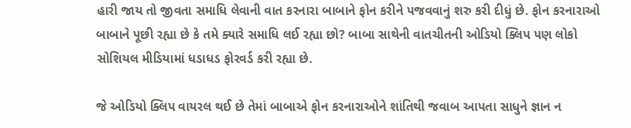હારી જાય તો જીવતા સમાધિ લેવાની વાત કરનારા બાબાને ફોન કરીને પજવવાનું શરુ કરી દીધું છે. ફોન કરનારાઓ બાબાને પૂછી રહ્યા છે કે તમે ક્યારે સમાધિ લઈ રહ્યા છો? બાબા સાથેની વાતચીતની ઓડિયો ક્લિપ પણ લોકો સોશિયલ મીડિયામાં ધડાધડ ફોરવર્ડ કરી રહ્યા છે.

જે ઓડિયો ક્લિપ વાયરલ થઈ છે તેમાં બાબાએ ફોન કરનારાઓને શાંતિથી જવાબ આપતા સાધુને જ્ઞાન ન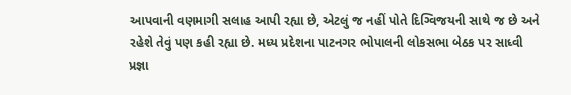આપવાની વણમાગી સલાહ આપી રહ્યા છે, એટલું જ નહીં પોતે દિગ્વિજયની સાથે જ છે અને રહેશે તેવું પણ કહી રહ્યા છે. મધ્ય પ્રદેશના પાટનગર ભોપાલની લોકસભા બેઠક પર સાધ્વી પ્રજ્ઞા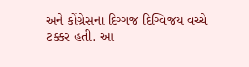અને કોંગ્રેસના દિગ્ગજ દિગ્વિજય વચ્ચે ટક્કર હતી. આ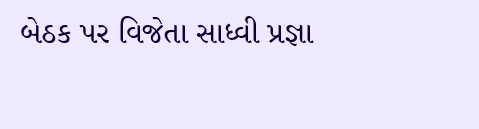બેઠક પર વિજેતા સાધ્વી પ્રજ્ઞા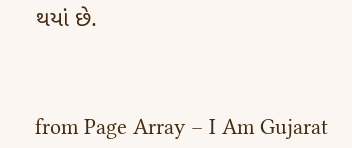થયાં છે.



from Page Array – I Am Gujarat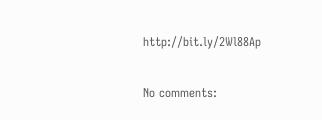http://bit.ly/2Wl88Ap

No comments: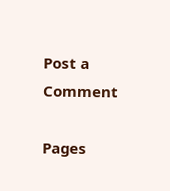Post a Comment

Pages